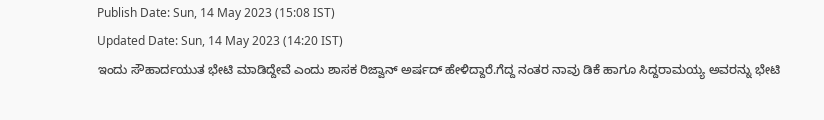Publish Date: Sun, 14 May 2023 (15:08 IST)
Updated Date: Sun, 14 May 2023 (14:20 IST)
ಇಂದು ಸೌಹಾರ್ದಯುತ ಭೇಟಿ ಮಾಡಿದ್ದೇವೆ ಎಂದು ಶಾಸಕ ರಿಜ್ವಾನ್ ಅರ್ಷದ್ ಹೇಳಿದ್ದಾರೆ.ಗೆದ್ದ ನಂತರ ನಾವು ಡಿಕೆ ಹಾಗೂ ಸಿದ್ದರಾಮಯ್ಯ ಅವರನ್ನು ಭೇಟಿ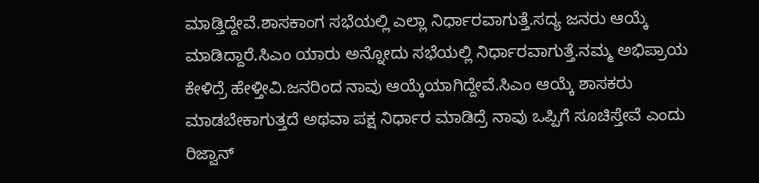ಮಾಡ್ತಿದ್ದೇವೆ.ಶಾಸಕಾಂಗ ಸಭೆಯಲ್ಲಿ ಎಲ್ಲಾ ನಿರ್ಧಾರವಾಗುತ್ತೆ.ಸದ್ಯ ಜನರು ಆಯ್ಕೆ ಮಾಡಿದ್ದಾರೆ.ಸಿಎಂ ಯಾರು ಅನ್ನೋದು ಸಭೆಯಲ್ಲಿ ನಿರ್ಧಾರವಾಗುತ್ತೆ.ನಮ್ಮ ಅಭಿಪ್ರಾಯ ಕೇಳಿದ್ರೆ ಹೇಳ್ತೀವಿ.ಜನರಿಂದ ನಾವು ಆಯ್ಕೆಯಾಗಿದ್ದೇವೆ.ಸಿಎಂ ಆಯ್ಕೆ ಶಾಸಕರು ಮಾಡಬೇಕಾಗುತ್ತದೆ ಅಥವಾ ಪಕ್ಷ ನಿರ್ಧಾರ ಮಾಡಿದ್ರೆ ನಾವು ಒಪ್ಪಿಗೆ ಸೂಚಿಸ್ತೇವೆ ಎಂದು ರಿಜ್ವಾನ್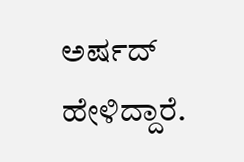ಅರ್ಷದ್ ಹೇಳಿದ್ದಾರೆ.